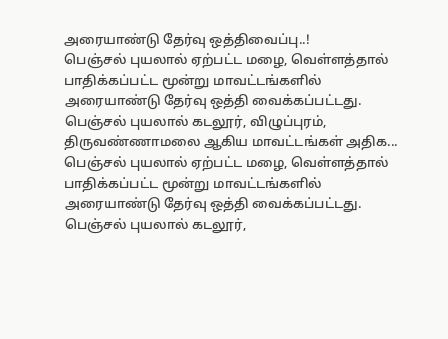அரையாண்டு தேர்வு ஒத்திவைப்பு..!
பெஞ்சல் புயலால் ஏற்பட்ட மழை, வெள்ளத்தால் பாதிக்கப்பட்ட மூன்று மாவட்டங்களில் அரையாண்டு தேர்வு ஒத்தி வைக்கப்பட்டது. பெஞ்சல் புயலால் கடலூர், விழுப்புரம், திருவண்ணாமலை ஆகிய மாவட்டங்கள் அதிக...
பெஞ்சல் புயலால் ஏற்பட்ட மழை, வெள்ளத்தால் பாதிக்கப்பட்ட மூன்று மாவட்டங்களில் அரையாண்டு தேர்வு ஒத்தி வைக்கப்பட்டது. பெஞ்சல் புயலால் கடலூர்,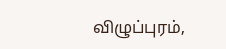விழுப்புரம்,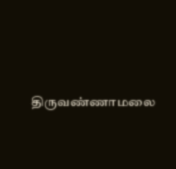திருவண்ணாமலை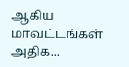ஆகிய மாவட்டங்கள் அதிக...